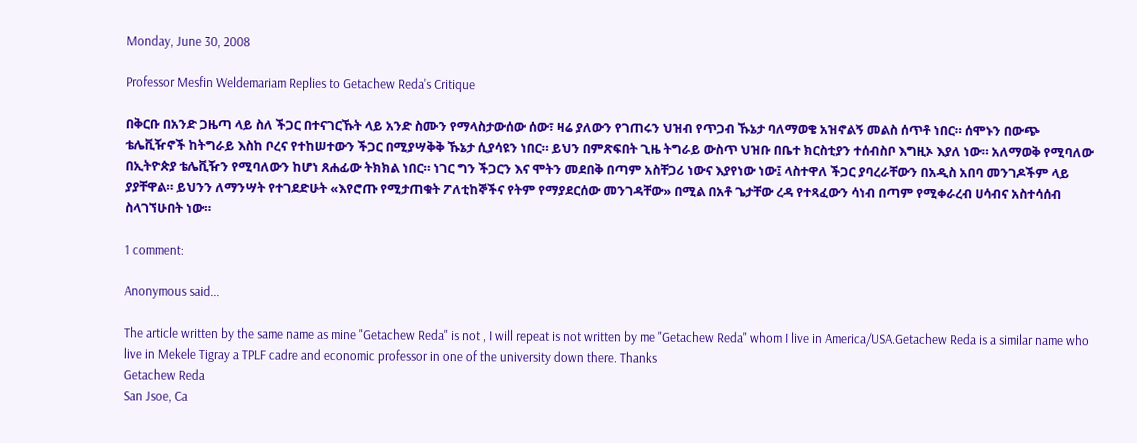Monday, June 30, 2008

Professor Mesfin Weldemariam Replies to Getachew Reda's Critique

በቅርቡ በአንድ ጋዜጣ ላይ ስለ ችጋር በተናገርኹት ላይ አንድ ስሙን የማላስታውሰው ሰው፣ ዛሬ ያለውን የገጠሩን ህዝብ የጥጋብ ኹኔታ ባለማወቄ አዝኖልኝ መልስ ሰጥቶ ነበር። ሰሞኑን በውጭ ቴሌቪዥኖች ከትግራይ እስከ ቦረና የተከሠተውን ችጋር በሚያሣቅቅ ኹኔታ ሲያሳዩን ነበር። ይህን በምጽፍበት ጊዜ ትግራይ ውስጥ ህዝቡ በቤተ ክርስቲያን ተሰብስቦ እግዚኦ እያለ ነው። አለማወቅ የሚባለው በኢትዮጵያ ቴሌቪዥን የሚባለውን ከሆነ ጸሐፊው ትክክል ነበር። ነገር ግን ችጋርን እና ሞትን መደበቅ በጣም አስቸጋሪ ነውና እያየነው ነው፤ ላስተዋለ ችጋር ያባረራቸውን በአዲስ አበባ መንገዶችም ላይ ያያቸዋል። ይህንን ለማንሣት የተገደድሁት «እየሮጡ የሚታጠቁት ፖለቲከኞችና የትም የማያደርሰው መንገዳቸው» በሚል በአቶ ጌታቸው ረዳ የተጻፈውን ሳነብ በጣም የሚቀራረብ ሀሳብና አስተሳሰብ ስላገኘሁበት ነው።

1 comment:

Anonymous said...

The article written by the same name as mine "Getachew Reda" is not , I will repeat is not written by me "Getachew Reda" whom I live in America/USA.Getachew Reda is a similar name who live in Mekele Tigray a TPLF cadre and economic professor in one of the university down there. Thanks
Getachew Reda
San Jsoe, Ca